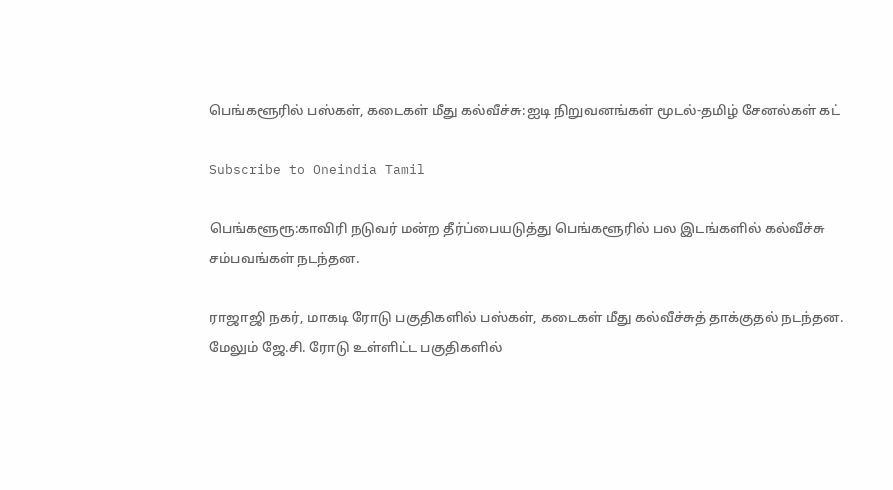பெங்களூரில் பஸ்கள், கடைகள் மீது கல்வீச்சு:ஐடி நிறுவனங்கள் மூடல்-தமிழ் சேனல்கள் கட்

Subscribe to Oneindia Tamil

பெங்களூரூ:காவிரி நடுவர் மன்ற தீர்ப்பையடுத்து பெங்களூரில் பல இடங்களில் கல்வீச்சு சம்பவங்கள் நடந்தன.

ராஜாஜி நகர், மாகடி ரோடு பகுதிகளில் பஸ்கள், கடைகள் மீது கல்வீச்சுத் தாக்குதல் நடந்தன. மேலும் ஜே.சி. ரோடு உள்ளிட்ட பகுதிகளில்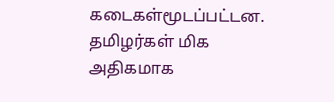கடைகள்மூடப்பட்டன. தமிழர்கள் மிக அதிகமாக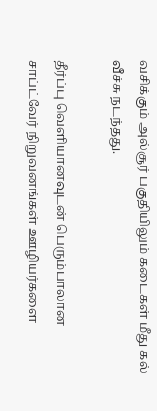வசிக்கும் அல்சூர் பகுதியிலும் கடைகள் மீது கல் வீச்சு நடந்தது.

தீர்ப்பு வெளியானவுடன் பெரும்பாலான சாப்ட்வேர் நிறுவனங்கள் ஊழியர்களை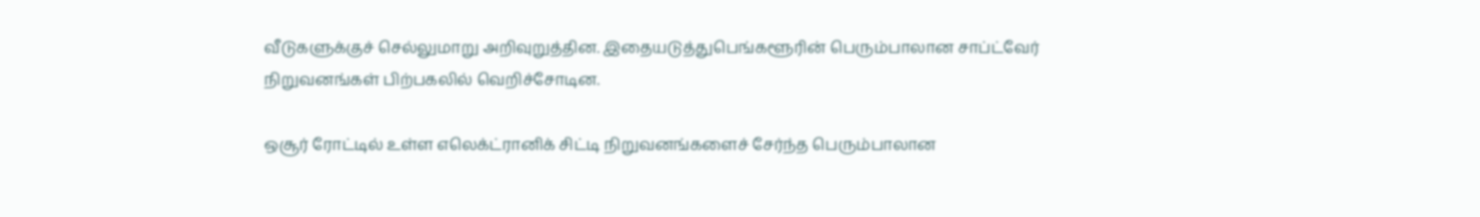வீடுகளுக்குச் செல்லுமாறு அறிவுறுத்தின. இதையடுத்துபெங்களூரின் பெரும்பாலான சாப்ட்வேர் நிறுவனங்கள் பிற்பகலில் வெறிச்சோடின.

ஒசூர் ரோட்டில் உள்ள எலெக்ட்ரானிக் சிட்டி நிறுவனங்களைச் சேர்ந்த பெரும்பாலான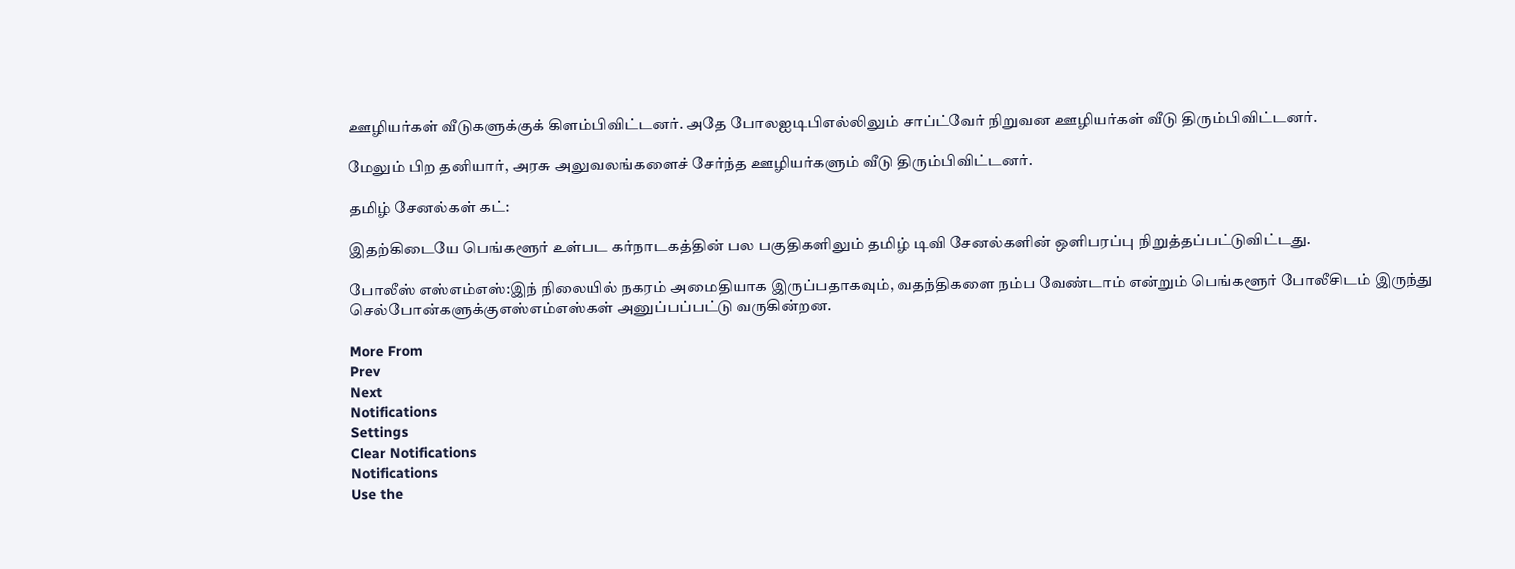ஊழியர்கள் வீடுகளுக்குக் கிளம்பிவிட்டனர். அதே போலஐடிபிஎல்லிலும் சாப்ட்வேர் நிறுவன ஊழியர்கள் வீடு திரும்பிவிட்டனர்.

மேலும் பிற தனியார், அரசு அலுவலங்களைச் சேர்ந்த ஊழியர்களும் வீடு திரும்பிவிட்டனர்.

தமிழ் சேனல்கள் கட்:

இதற்கிடையே பெங்களூர் உள்பட கர்நாடகத்தின் பல பகுதிகளிலும் தமிழ் டிவி சேனல்களின் ஒளிபரப்பு நிறுத்தப்பட்டுவிட்டது.

போலீஸ் எஸ்எம்எஸ்:இந் நிலையில் நகரம் அமைதியாக இருப்பதாகவும், வதந்திகளை நம்ப வேண்டாம் என்றும் பெங்களூர் போலீசிடம் இருந்து செல்போன்களுக்குஎஸ்எம்எஸ்கள் அனுப்பப்பட்டு வருகின்றன.

More From
Prev
Next
Notifications
Settings
Clear Notifications
Notifications
Use the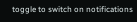toggle to switch on notifications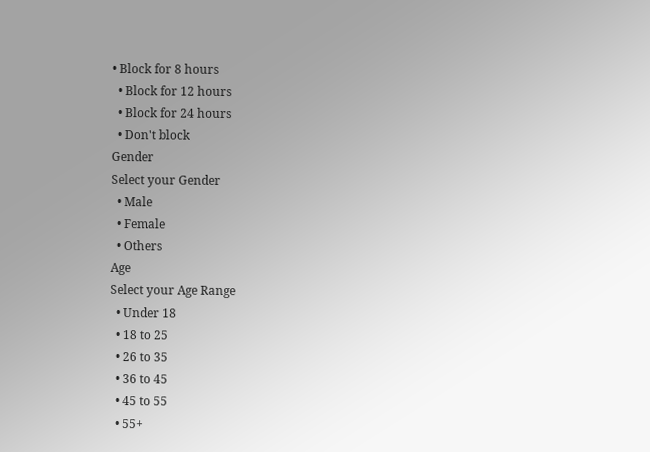• Block for 8 hours
  • Block for 12 hours
  • Block for 24 hours
  • Don't block
Gender
Select your Gender
  • Male
  • Female
  • Others
Age
Select your Age Range
  • Under 18
  • 18 to 25
  • 26 to 35
  • 36 to 45
  • 45 to 55
  • 55+